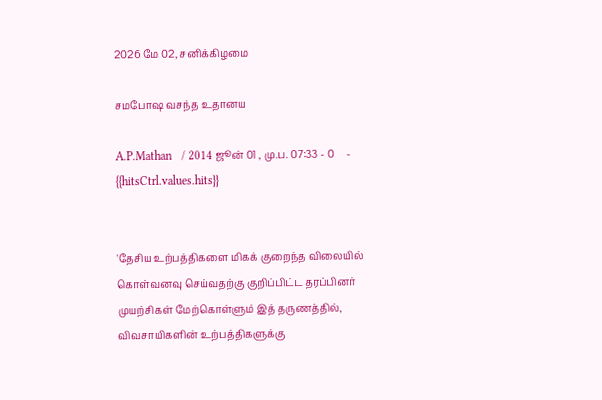2026 மே 02, சனிக்கிழமை

சமபோஷ வசந்த உதானய

A.P.Mathan   / 2014 ஜூன் 01 , மு.ப. 07:33 - 0     - {{hitsCtrl.values.hits}}


'தேசிய உற்பத்திகளை மிகக் குறைந்த விலையில் கொள்வனவு செய்வதற்கு குறிப்பிட்ட தரப்பினர் முயற்சிகள் மேற்கொள்ளும் இத் தருணத்தில், விவசாயிகளின் உற்பத்திகளுக்கு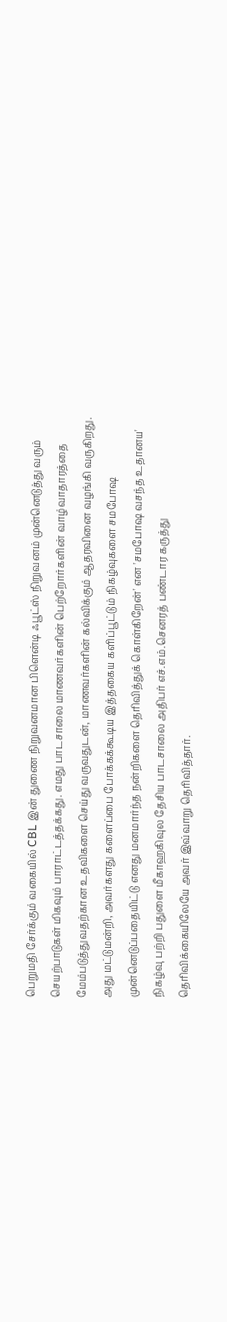பெறுமதி சேர்க்கும் வகையில் CBL இன் துணை நிறுவனமான பிளென்டி ஃபூட்ஸ் நிறுவனம் முன்னெடுத்து வரும் செயற்பாடுகள் மிகவும் பாராட்டத்தக்கது. எமது பாடசாலை மாணவர்களின் பெற்றோர்களின் வாழ்வாதாரத்தை மேம்படுத்துவதற்கான உதவிகளை செய்து வருவதுடன், மாணவர்களின் கல்விக்கும் ஆதரவினை வழங்கி வருகிறது. அது மட்டுமன்றி, அவர்களது களைப்பை போக்கக்கூடிய இத்தகைய களிப்பூட்டும் நிகழ்வுகளை சமபோஷ முன்னெடுப்பதையிட்டு எனது மனமார்ந்த நன்றிகளை தெரிவித்துக் கொள்கிறேன்' என 'சமபோஷ வசந்த உதானய' நிகழ்வு பற்றி பதுளை மீகாஹகிவுல தேசிய பாடசாலை அதிபர் எச்.எம்.செனரத் பண்டார கருத்து தெரிவிக்கையிலேயே அவர் இவ்வாறு தெரிவித்தார்.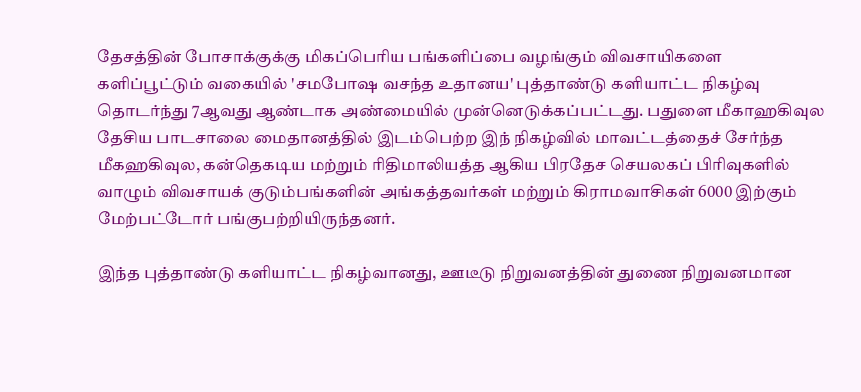தேசத்தின் போசாக்குக்கு மிகப்பெரிய பங்களிப்பை வழங்கும் விவசாயிகளை களிப்பூட்டும் வகையில் 'சமபோஷ வசந்த உதானய' புத்தாண்டு களியாட்ட நிகழ்வு தொடர்ந்து 7ஆவது ஆண்டாக அண்மையில் முன்னெடுக்கப்பட்டது. பதுளை மீகாஹகிவுல தேசிய பாடசாலை மைதானத்தில் இடம்பெற்ற இந் நிகழ்வில் மாவட்டத்தைச் சேர்ந்த மீகஹகிவுல, கன்தெகடிய மற்றும் ரிதிமாலியத்த ஆகிய பிரதேச செயலகப் பிரிவுகளில் வாழும் விவசாயக் குடும்பங்களின் அங்கத்தவர்கள் மற்றும் கிராமவாசிகள் 6000 இற்கும் மேற்பட்டோர் பங்குபற்றியிருந்தனர்.

இந்த புத்தாண்டு களியாட்ட நிகழ்வானது, ஊடீடு நிறுவனத்தின் துணை நிறுவனமான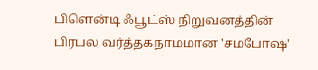பிளென்டி ஃபூட்ஸ் நிறுவனத்தின் பிரபல வர்த்தகநாமமான 'சமபோஷ'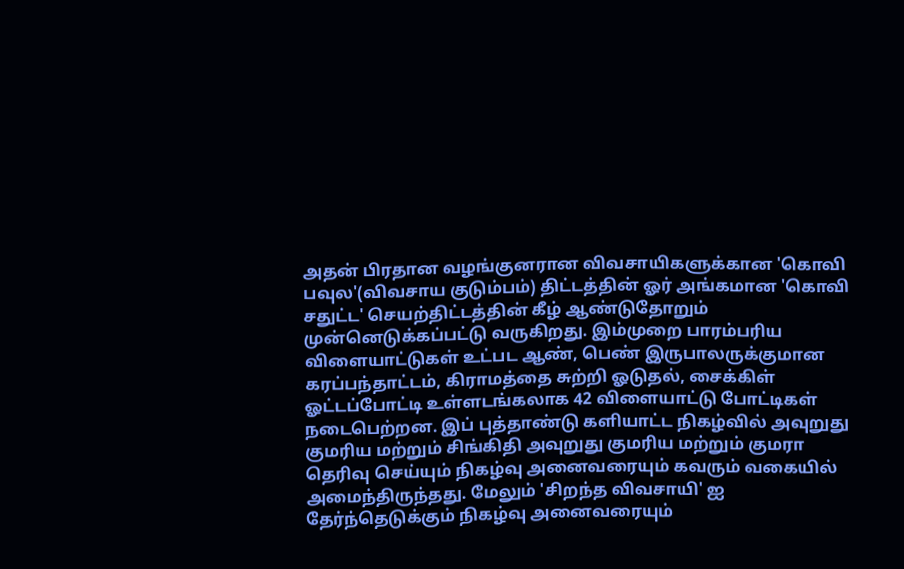அதன் பிரதான வழங்குனரான விவசாயிகளுக்கான 'கொவி பவுல'(விவசாய குடும்பம்) திட்டத்தின் ஓர் அங்கமான 'கொவி சதுட்ட' செயற்திட்டத்தின் கீழ் ஆண்டுதோறும் முன்னெடுக்கப்பட்டு வருகிறது. இம்முறை பாரம்பரிய விளையாட்டுகள் உட்பட ஆண், பெண் இருபாலருக்குமான கரப்பந்தாட்டம், கிராமத்தை சுற்றி ஓடுதல், சைக்கிள் ஓட்டப்போட்டி உள்ளடங்கலாக 42 விளையாட்டு போட்டிகள் நடைபெற்றன. இப் புத்தாண்டு களியாட்ட நிகழ்வில் அவுறுது குமரிய மற்றும் சிங்கிதி அவுறுது குமரிய மற்றும் குமரா தெரிவு செய்யும் நிகழ்வு அனைவரையும் கவரும் வகையில் அமைந்திருந்தது. மேலும் 'சிறந்த விவசாயி' ஐ தேர்ந்தெடுக்கும் நிகழ்வு அனைவரையும்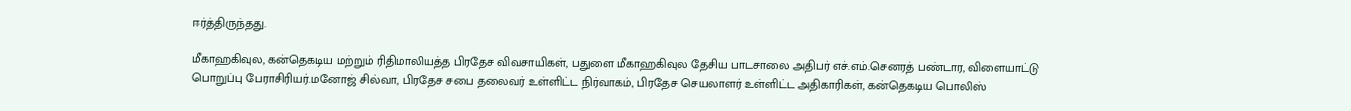ஈர்த்திருந்தது.

மீகாஹகிவுல, கன்தெகடிய மற்றும் ரிதிமாலியத்த பிரதேச விவசாயிகள், பதுளை மீகாஹகிவுல தேசிய பாடசாலை அதிபர் எச்.எம்.செனரத் பண்டார, விளையாட்டு பொறுப்பு பேராசிரியர்.மனோஜ் சில்வா, பிரதேச சபை தலைவர் உள்ளிட்ட நிர்வாகம், பிரதேச செயலாளர் உள்ளிட்ட அதிகாரிகள், கன்தெகடிய பொலிஸ்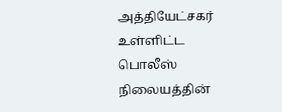அத்தியேட்சகர் உள்ளிட்ட பொலீஸ் நிலையத்தின்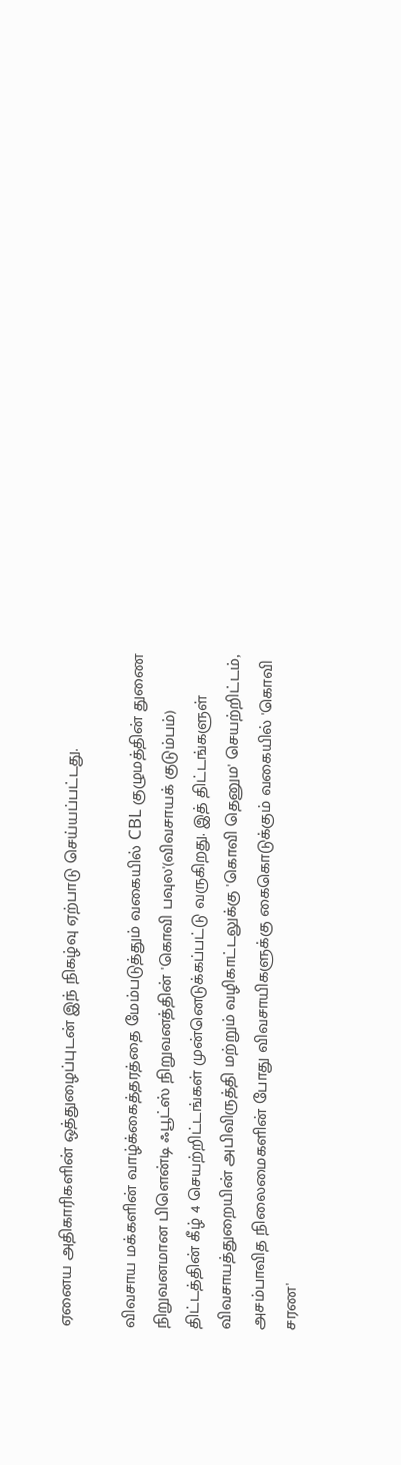ஏனைய அதிகாரிகளின் ஒத்துழைப்புடன் இந் நிகழ்வு ஏற்பாடு செய்யப்பட்டது.

விவசாய மக்களின் வாழ்க்கைத்தரத்தை மேம்படுத்தும் வகையில் CBL குழுமத்தின் துணை நிறுவனமான பிளென்டி ஃபூட்ஸ் நிறுவனத்தின் 'கொவி பவுல'(விவசாயக் குடும்பம்) திட்டத்தின் கீழ் 4 செயற்றிட்டங்கள் முன்னெடுக்கப்பட்டு வருகிறது. இத் திட்டங்களுள் விவசாயத்துறையின் அபிவிருத்தி மற்றும் வழிகாட்டலுக்கு 'கொவி தெனும' செயற்றிட்டம், அசம்பாவித நிலைமைகளின் போது விவசாயிகளுக்கு கைகொடுக்கும் வகையில் 'கொவி சரண'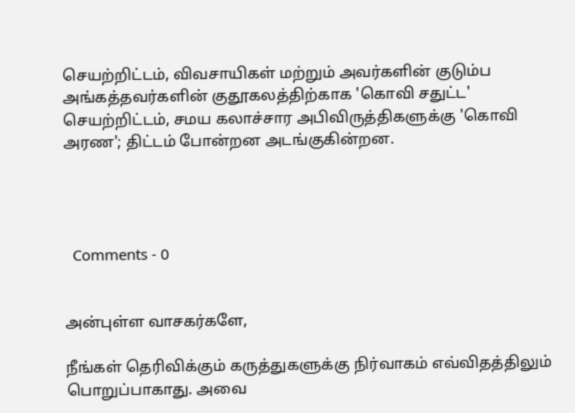செயற்றிட்டம், விவசாயிகள் மற்றும் அவர்களின் குடும்ப அங்கத்தவர்களின் குதூகலத்திற்காக 'கொவி சதுட்ட' செயற்றிட்டம், சமய கலாச்சார அபிவிருத்திகளுக்கு 'கொவி அரண'; திட்டம் போன்றன அடங்குகின்றன.




  Comments - 0


அன்புள்ள வாசகர்களே,

நீங்கள் தெரிவிக்கும் கருத்துகளுக்கு நிர்வாகம் எவ்விதத்திலும் பொறுப்பாகாது. அவை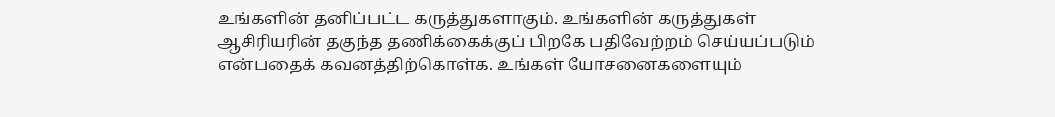உங்களின் தனிப்பட்ட கருத்துகளாகும். உங்களின் கருத்துகள் ஆசிரியரின் தகுந்த தணிக்கைக்குப் பிறகே பதிவேற்றம் செய்யப்படும் என்பதைக் கவனத்திற்கொள்க. உங்கள் யோசனைகளையும்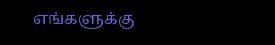எங்களுக்கு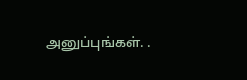அனுப்புங்கள். .